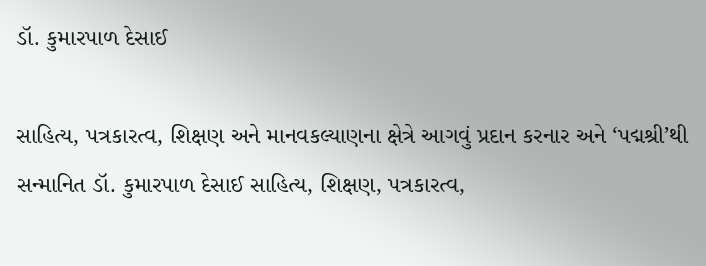ડૉ. કુમારપાળ દેસાઈ

સાહિત્ય, પત્રકારત્વ, શિક્ષણ અને માનવકલ્યાણના ક્ષેત્રે આગવું પ્રદાન કરનાર અને ‘પદ્મશ્રી’થી સન્માનિત ડૉ. કુમારપાળ દેસાઈ સાહિત્ય, શિક્ષણ, પત્રકારત્વ,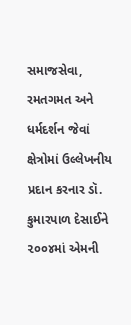સમાજસેવા, રમતગમત અને ધર્મદર્શન જેવાં ક્ષેત્રોમાં ઉલ્લેખનીય પ્રદાન કરનાર ડૉ. કુમારપાળ દેસાઈને ૨૦૦૪માં એમની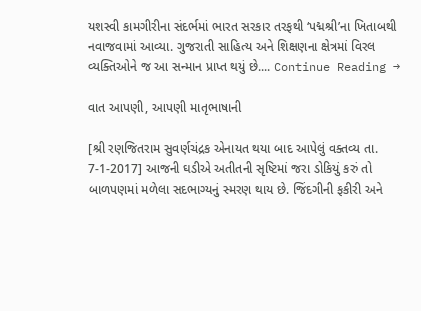યશસ્વી કામગીરીના સંદર્ભમાં ભારત સરકાર તરફથી ‘પદ્મશ્રી’ના ખિતાબથી નવાજવામાં આવ્યા. ગુજરાતી સાહિત્ય અને શિક્ષણના ક્ષેત્રમાં વિરલ વ્યક્તિઓને જ આ સન્માન પ્રાપ્ત થયું છે.... Continue Reading →

વાત આપણી, આપણી માતૃભાષાની

[શ્રી રણજિતરામ સુવર્ણચંદ્રક એનાયત થયા બાદ આપેલું વક્તવ્ય તા. 7-1-2017] આજની ઘડીએ અતીતની સૃષ્ટિમાં જરા ડોકિયું કરું તો બાળપણમાં મળેલા સદભાગ્યનું સ્મરણ થાય છે. જિંદગીની ફકીરી અને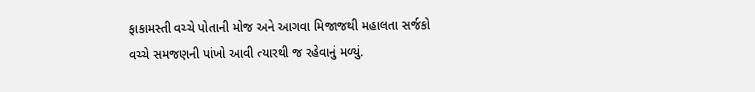ફાકામસ્તી વચ્ચે પોતાની મોજ અને આગવા મિજાજથી મહાલતા સર્જકો વચ્ચે સમજણની પાંખો આવી ત્યારથી જ રહેવાનું મળ્યું.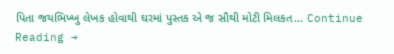પિતા જયભિખ્ખુ લેખક હોવાથી ઘરમાં પુસ્તક એ જ સૌથી મોટી મિલકત... Continue Reading →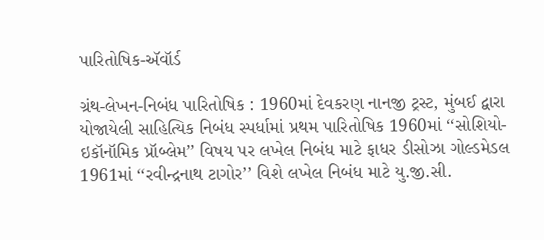પારિતોષિક-ઍવૉર્ડ

ગ્રંથ-લેખન-નિબંધ પારિતોષિક : 1960માં દેવકરણ નાનજી ટ્રસ્ટ, મુંબઈ દ્વારા યોજાયેલી સાહિત્યિક નિબંધ સ્પર્ધામાં પ્રથમ પારિતોષિક 1960માં ‘‘સોશિયો-ઇકૉનૉમિક પ્રૉબ્લેમ’’ વિષય પર લખેલ નિબંધ માટે ફાધર ડીસોઝા ગોલ્ડમેડલ 1961માં ‘‘રવીન્દ્રનાથ ટાગોર’’ વિશે લખેલ નિબંધ માટે યુ.જી.સી.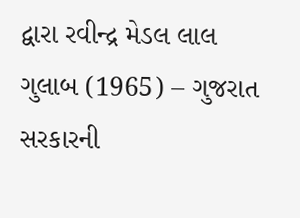દ્વારા રવીન્દ્ર મેડલ લાલ ગુલાબ (1965) – ગુજરાત સરકારની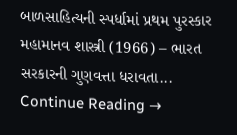બાળસાહિત્યની સ્પર્ધામાં પ્રથમ પુરસ્કાર મહામાનવ શાસ્ત્રી (1966) – ભારત સરકારની ગુણવત્તા ધરાવતા... Continue Reading →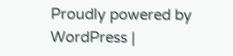Proudly powered by WordPress |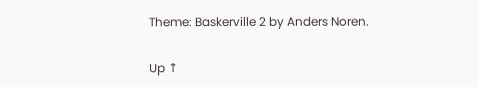Theme: Baskerville 2 by Anders Noren.

Up ↑